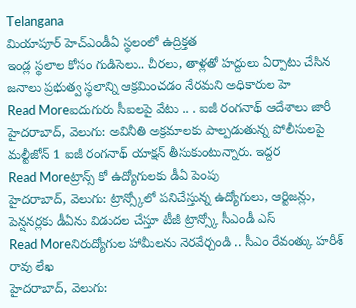Telangana
మియాపూర్ హెచ్ఎండీఏ స్థలంలో ఉద్రిక్తత
ఇండ్ల స్థలాల కోసం గుడిసెలు.. చీరలు, తాళ్లతో హద్దులు ఏర్పాటు చేసిన జనాలు ప్రభుత్వ స్థలాన్ని ఆక్రమించడం నేరమని అధికారుల హె
Read Moreఐదుగురు సీఐలపై వేటు .. . ఐజీ రంగనాథ్ ఆదేశాలు జారీ
హైదరాబాద్, వెలుగు: అవినీతి అక్రమాలకు పాల్పడుతున్న పోలీసులపై మల్టీజోన్ 1 ఐజీ రంగనాథ్ యాక్షన్ తీసుకుంటున్నారు. ఇద్దర
Read Moreట్రాన్స్ కో ఉద్యోగులకు డీఏ పెంపు
హైదరాబాద్, వెలుగు: ట్రాన్స్కోలో పనిచేస్తున్న ఉద్యోగులు, ఆర్టిజన్లు, పెన్షనర్లకు డీఏను విడుదల చేస్తూ టీజీ ట్రాన్స్కో సీఎండీ ఎస్
Read Moreనిరుద్యోగుల హామీలను నెరవేర్చండి .. సీఎం రేవంత్కు హరీశ్ రావు లేఖ
హైదరాబాద్, వెలుగు: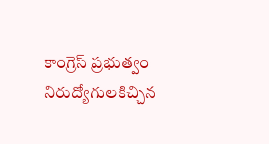కాంగ్రెస్ ప్రభుత్వం నిరుద్యోగులకిచ్చిన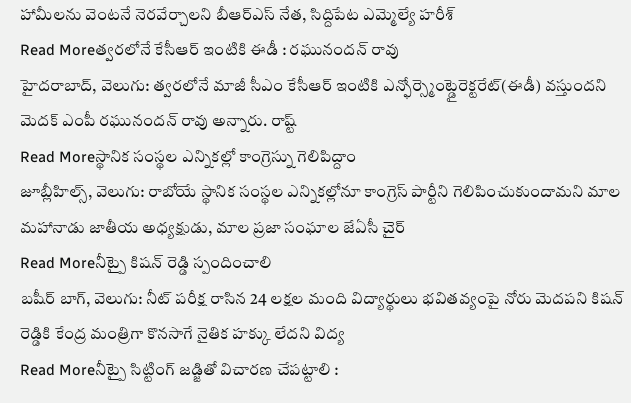హామీలను వెంటనే నెరవేర్చాలని బీఆర్ఎస్ నేత, సిద్దిపేట ఎమ్మెల్యే హరీశ్
Read Moreత్వరలోనే కేసీఆర్ ఇంటికి ఈడీ : రఘునందన్ రావు
హైదరాబాద్, వెలుగు: త్వరలోనే మాజీ సీఎం కేసీఆర్ ఇంటికి ఎన్ఫోర్స్మెంట్డైరెక్టరేట్(ఈడీ) వస్తుందని మెదక్ ఎంపీ రఘునందన్ రావు అన్నారు. రాష్ట్
Read Moreస్థానిక సంస్థల ఎన్నికల్లో కాంగ్రెస్ను గెలిపిద్దాం
జూబ్లీహిల్స్, వెలుగు: రాబోయే స్థానిక సంస్థల ఎన్నికల్లోనూ కాంగ్రెస్ పార్టీని గెలిపించుకుందామని మాల మహానాడు జాతీయ అధ్యక్షుడు, మాల ప్రజా సంఘాల జేఏసీ చైర్
Read Moreనీట్పై కిషన్ రెడ్డి స్పందించాలి
బషీర్ బాగ్, వెలుగు: నీట్ పరీక్ష రాసిన 24 లక్షల మంది విద్యార్థులు భవితవ్యంపై నోరు మెదపని కిషన్ రెడ్డికి కేంద్ర మంత్రిగా కొనసాగే నైతిక హక్కు లేదని విద్య
Read Moreనీట్పై సిట్టింగ్ జడ్జితో విచారణ చేపట్టాలి :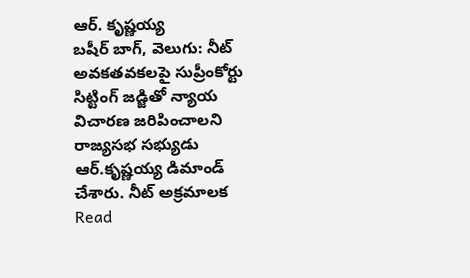ఆర్. కృష్ణయ్య
బషీర్ బాగ్, వెలుగు: నీట్ అవకతవకలపై సుప్రీంకోర్టు సిట్టింగ్ జడ్జితో న్యాయ విచారణ జరిపించాలని రాజ్యసభ సభ్యుడు ఆర్.కృష్ణయ్య డిమాండ్ చేశారు. నీట్ అక్రమాలక
Read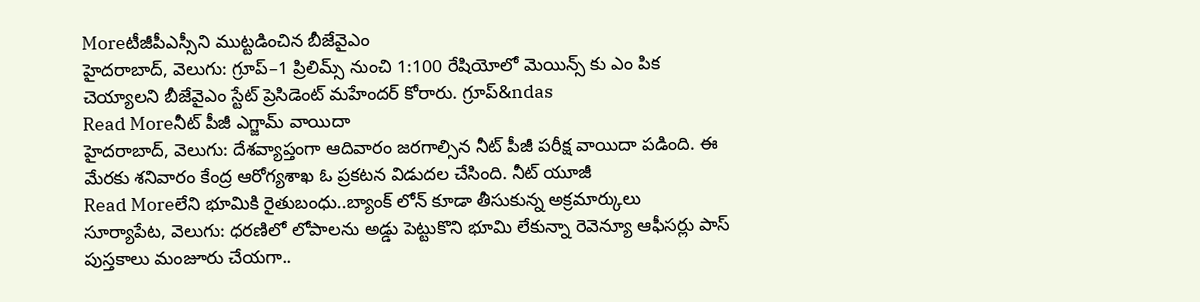Moreటీజీపీఎస్సీని ముట్టడించిన బీజేవైఎం
హైదరాబాద్, వెలుగు: గ్రూప్–1 ప్రిలిమ్స్ నుంచి 1:100 రేషియోలో మెయిన్స్ కు ఎం పిక చెయ్యాలని బీజేవైఎం స్టేట్ ప్రెసిడెంట్ మహేందర్ కోరారు. గ్రూప్&ndas
Read Moreనీట్ పీజీ ఎగ్జామ్ వాయిదా
హైదరాబాద్, వెలుగు: దేశవ్యాప్తంగా ఆదివారం జరగాల్సిన నీట్ పీజీ పరీక్ష వాయిదా పడింది. ఈ మేరకు శనివారం కేంద్ర ఆరోగ్యశాఖ ఓ ప్రకటన విడుదల చేసింది. నీట్ యూజీ
Read Moreలేని భూమికి రైతుబంధు..బ్యాంక్ లోన్ కూడా తీసుకున్న అక్రమార్కులు
సూర్యాపేట, వెలుగు: ధరణిలో లోపాలను అడ్డు పెట్టుకొని భూమి లేకున్నా రెవెన్యూ ఆఫీసర్లు పాస్ పుస్తకాలు మంజూరు చేయగా..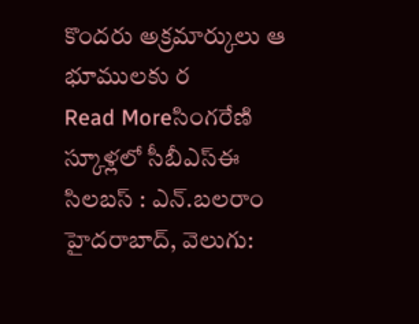కొందరు అక్రమార్కులు ఆ భూములకు ర
Read Moreసింగరేణి స్కూళ్లలో సీబీఎస్ఈ సిలబస్ : ఎన్.బలరాం
హైదరాబాద్, వెలుగు: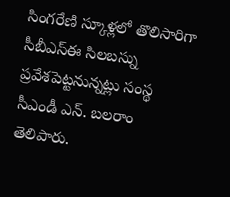సింగరేణి స్కూళ్లలో తొలిసారిగా సీబీఎస్ఈ సిలబస్ను ప్రవేశపెట్టనున్నట్లు సంస్థ సీఎండీ ఎన్. బలరాం తెలిపారు.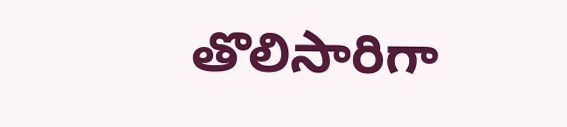తొలిసారిగా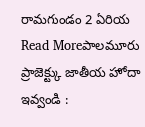రామగుండం 2 ఏరియ
Read Moreపాలమూరు ప్రాజెక్ట్కు జాతీయ హోదా ఇవ్వండి :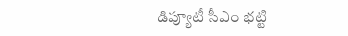డిప్యూటీ సీఎం భట్టి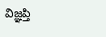విజ్ఞప్తి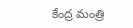కేంద్ర మంత్రి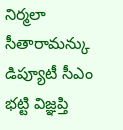నిర్మలా సీతారామన్కు డిప్యూటీ సీఎం భట్టి విజ్ఞప్తి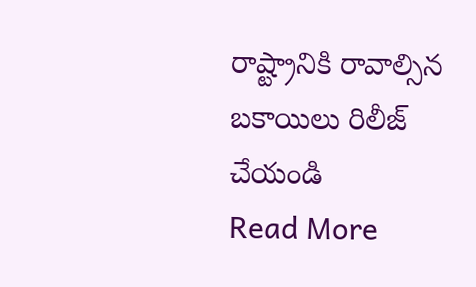రాష్ట్రానికి రావాల్సిన బకాయిలు రిలీజ్ చేయండి
Read More